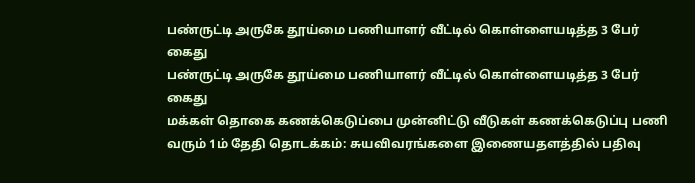பண்ருட்டி அருகே தூய்மை பணியாளர் வீட்டில் கொள்ளையடித்த 3 பேர் கைது
பண்ருட்டி அருகே தூய்மை பணியாளர் வீட்டில் கொள்ளையடித்த 3 பேர் கைது
மக்கள் தொகை கணக்கெடுப்பை முன்னிட்டு வீடுகள் கணக்கெடுப்பு பணி வரும் 1ம் தேதி தொடக்கம்: சுயவிவரங்களை இணையதளத்தில் பதிவு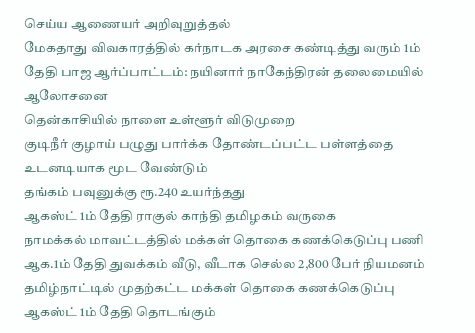செய்ய ஆணையர் அறிவுறுத்தல்
மேகதாது விவகாரத்தில் கர்நாடக அரசை கண்டித்து வரும் 1ம் தேதி பாஜ ஆர்ப்பாட்டம்: நயினார் நாகேந்திரன் தலைமையில் ஆலோசனை
தென்காசியில் நாளை உள்ளூர் விடுமுறை
குடிநீர் குழாய் பழுது பார்க்க தோண்டப்பட்ட பள்ளத்தை உடனடியாக மூட வேண்டும்
தங்கம் பவுனுக்கு ரூ.240 உயர்ந்தது
ஆகஸ்ட் 1ம் தேதி ராகுல் காந்தி தமிழகம் வருகை
நாமக்கல் மாவட்டத்தில் மக்கள் தொகை கணக்கெடுப்பு பணி ஆக.1ம் தேதி துவக்கம் வீடு, வீடாக செல்ல 2,800 பேர் நியமனம்
தமிழ்நாட்டில் முதற்கட்ட மக்கள் தொகை கணக்கெடுப்பு ஆகஸ்ட் 1ம் தேதி தொடங்கும்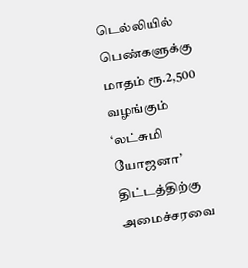டெல்லியில் பெண்களுக்கு மாதம் ரூ.2,500 வழங்கும் ‘லட்சுமி யோஜனா’ திட்டத்திற்கு அமைச்சரவை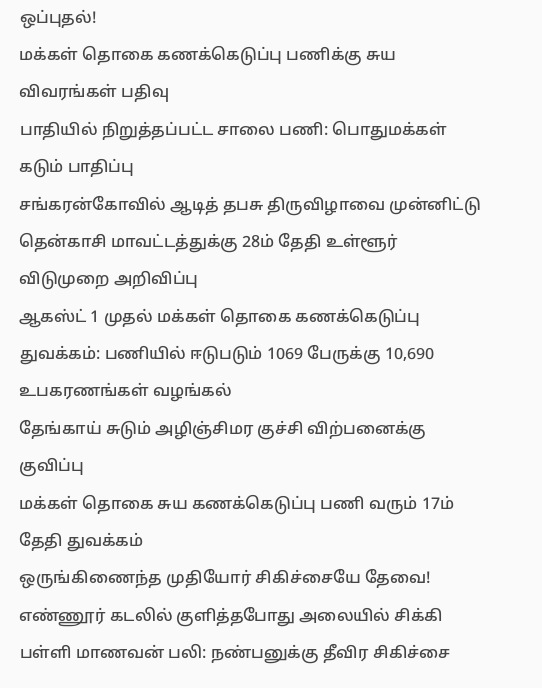ஒப்புதல்!
மக்கள் தொகை கணக்கெடுப்பு பணிக்கு சுய விவரங்கள் பதிவு
பாதியில் நிறுத்தப்பட்ட சாலை பணி: பொதுமக்கள் கடும் பாதிப்பு
சங்கரன்கோவில் ஆடித் தபசு திருவிழாவை முன்னிட்டு தென்காசி மாவட்டத்துக்கு 28ம் தேதி உள்ளூர் விடுமுறை அறிவிப்பு
ஆகஸ்ட் 1 முதல் மக்கள் தொகை கணக்கெடுப்பு துவக்கம்: பணியில் ஈடுபடும் 1069 பேருக்கு 10,690 உபகரணங்கள் வழங்கல்
தேங்காய் சுடும் அழிஞ்சிமர குச்சி விற்பனைக்கு குவிப்பு
மக்கள் தொகை சுய கணக்கெடுப்பு பணி வரும் 17ம் தேதி துவக்கம்
ஒருங்கிணைந்த முதியோர் சிகிச்சையே தேவை!
எண்ணூர் கடலில் குளித்தபோது அலையில் சிக்கி பள்ளி மாணவன் பலி: நண்பனுக்கு தீவிர சிகிச்சை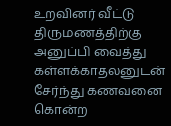உறவினர் வீட்டு திருமணத்திற்கு அனுப்பி வைத்து கள்ளக்காதலனுடன் சேர்ந்து கணவனை கொன்ற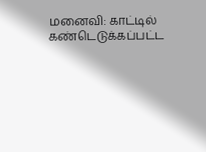மனைவி: காட்டில் கண்டெடுக்கப்பட்ட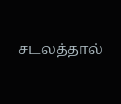சடலத்தால்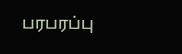பரபரப்பு